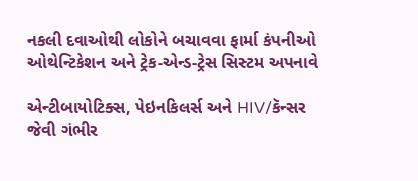નકલી દવાઓથી લોકોને બચાવવા ફાર્મા કંપનીઓ ઓથેન્ટિકેશન અને ટ્રેક-એન્ડ-ટ્રેસ સિસ્ટમ અપનાવે

એન્ટીબાયોટિક્સ, પેઇનકિલર્સ અને HIV/કૅન્સર જેવી ગંભીર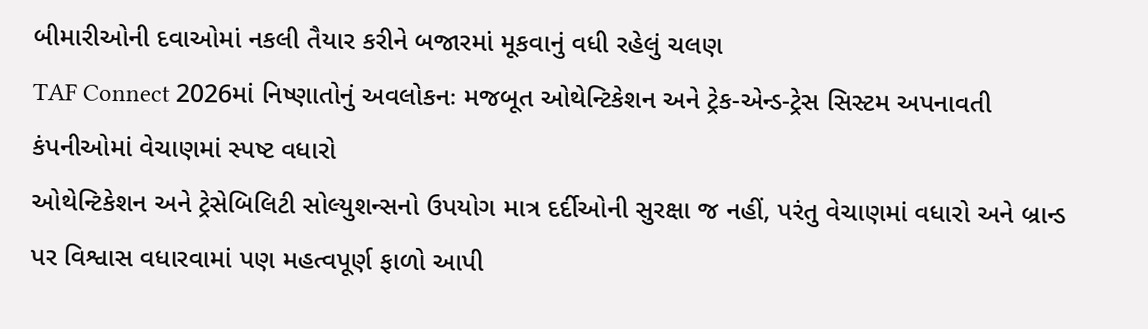બીમારીઓની દવાઓમાં નકલી તૈયાર કરીને બજારમાં મૂકવાનું વધી રહેલું ચલણ
TAF Connect 2026માં નિષ્ણાતોનું અવલોકનઃ મજબૂત ઓથેન્ટિકેશન અને ટ્રેક-એન્ડ-ટ્રેસ સિસ્ટમ અપનાવતી કંપનીઓમાં વેચાણમાં સ્પષ્ટ વધારો
ઓથેન્ટિકેશન અને ટ્રેસેબિલિટી સોલ્યુશન્સનો ઉપયોગ માત્ર દર્દીઓની સુરક્ષા જ નહીં, પરંતુ વેચાણમાં વધારો અને બ્રાન્ડ પર વિશ્વાસ વધારવામાં પણ મહત્વપૂર્ણ ફાળો આપી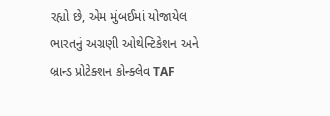રહ્યો છે, એમ મુંબઈમાં યોજાયેલ ભારતનું અગ્રણી ઓથેન્ટિકેશન અને બ્રાન્ડ પ્રોટેક્શન કોન્ક્લેવ TAF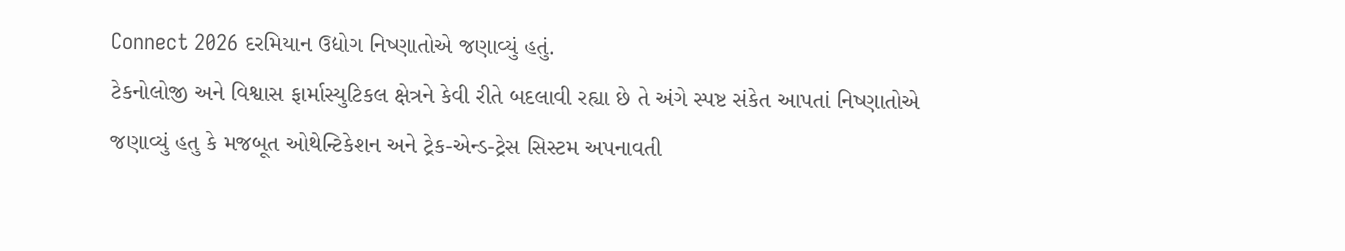Connect 2026 દરમિયાન ઉદ્યોગ નિષ્ણાતોએ જણાવ્યું હતું.
ટેકનોલોજી અને વિશ્વાસ ફાર્માસ્યુટિકલ ક્ષેત્રને કેવી રીતે બદલાવી રહ્યા છે તે અંગે સ્પષ્ટ સંકેત આપતાં નિષ્ણાતોએ જણાવ્યું હતુ કે મજબૂત ઓથેન્ટિકેશન અને ટ્રેક-એન્ડ-ટ્રેસ સિસ્ટમ અપનાવતી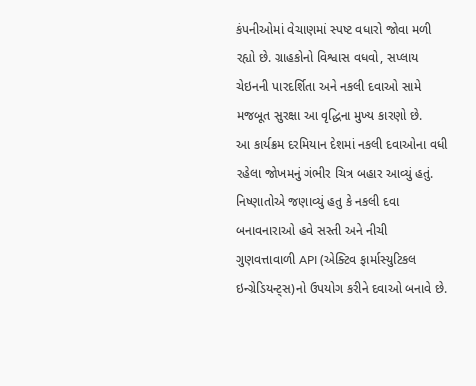કંપનીઓમાં વેચાણમાં સ્પષ્ટ વધારો જોવા મળી રહ્યો છે. ગ્રાહકોનો વિશ્વાસ વધવો, સપ્લાય ચેઇનની પારદર્શિતા અને નકલી દવાઓ સામે મજબૂત સુરક્ષા આ વૃદ્ધિના મુખ્ય કારણો છે.
આ કાર્યક્રમ દરમિયાન દેશમાં નકલી દવાઓના વધી રહેલા જોખમનું ગંભીર ચિત્ર બહાર આવ્યું હતું. નિષ્ણાતોએ જણાવ્યું હતુ કે નકલી દવા બનાવનારાઓ હવે સસ્તી અને નીચી ગુણવત્તાવાળી API (એક્ટિવ ફાર્માસ્યુટિકલ ઇન્ગ્રેડિયન્ટ્સ)નો ઉપયોગ કરીને દવાઓ બનાવે છે.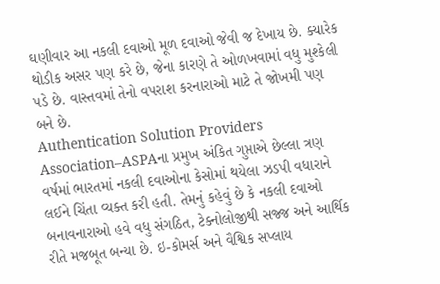ઘણીવાર આ નકલી દવાઓ મૂળ દવાઓ જેવી જ દેખાય છે. ક્યારેક થોડીક અસર પણ કરે છે, જેના કારણે તે ઓળખવામાં વધુ મુશ્કેલી પડે છે. વાસ્તવમાં તેનો વપરાશ કરનારાઓ માટે તે જોખમી પણ બને છે.
Authentication Solution Providers Association–ASPAના પ્રમુખ અંકિત ગુપ્તાએ છેલ્લા ત્રણ વર્ષમાં ભારતમાં નકલી દવાઓના કેસોમાં થયેલા ઝડપી વધારાને લઈને ચિંતા વ્યક્ત કરી હતી. તેમનું કહેવું છે કે નકલી દવાઓ બનાવનારાઓ હવે વધુ સંગઠિત, ટેક્નોલોજીથી સજ્જ અને આર્થિક રીતે મજબૂત બન્યા છે. ઇ-કોમર્સ અને વૈશ્વિક સપ્લાય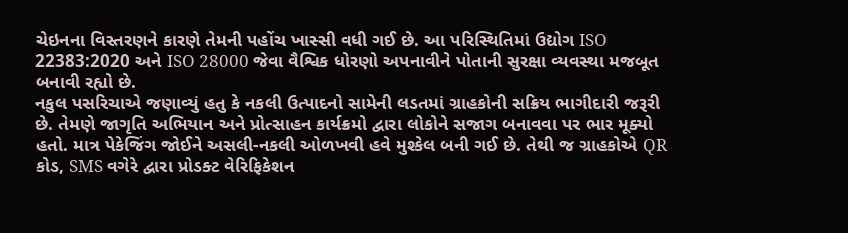ચેઇનના વિસ્તરણને કારણે તેમની પહોંચ ખાસ્સી વધી ગઈ છે. આ પરિસ્થિતિમાં ઉદ્યોગ ISO 22383:2020 અને ISO 28000 જેવા વૈશ્વિક ધોરણો અપનાવીને પોતાની સુરક્ષા વ્યવસ્થા મજબૂત બનાવી રહ્યો છે.
નકુલ પસરિચાએ જણાવ્યું હતુ કે નકલી ઉત્પાદનો સામેની લડતમાં ગ્રાહકોની સક્રિય ભાગીદારી જરૂરી છે. તેમણે જાગૃતિ અભિયાન અને પ્રોત્સાહન કાર્યક્રમો દ્વારા લોકોને સજાગ બનાવવા પર ભાર મૂક્યો હતો. માત્ર પેકેજિંગ જોઈને અસલી-નકલી ઓળખવી હવે મુશ્કેલ બની ગઈ છે. તેથી જ ગ્રાહકોએ QR કોડ, SMS વગેરે દ્વારા પ્રોડક્ટ વેરિફિકેશન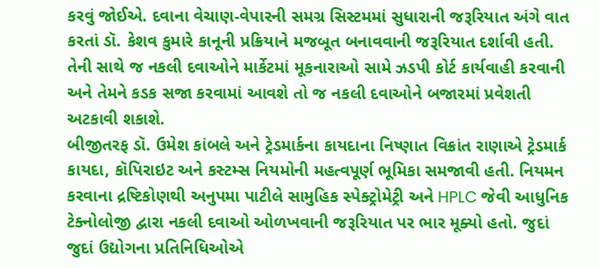કરવું જોઈએ. દવાના વેચાણ-વેપારની સમગ્ર સિસ્ટમમાં સુધારાની જરૂરિયાત અંગે વાત કરતાં ડૉ. કેશવ કુમારે કાનૂની પ્રક્રિયાને મજબૂત બનાવવાની જરૂરિયાત દર્શાવી હતી. તેની સાથે જ નકલી દવાઓને માર્કેટમાં મૂકનારાઓ સામે ઝડપી કોર્ટ કાર્યવાહી કરવાની અને તેમને કડક સજા કરવામાં આવશે તો જ નકલી દવાઓને બજારમાં પ્રવેશતી અટકાવી શકાશે.
બીજીતરફ ડૉ. ઉમેશ કાંબલે અને ટ્રેડમાર્કના કાયદાના નિષ્ણાત વિક્રાંત રાણાએ ટ્રેડમાર્ક કાયદા, કૉપિરાઇટ અને કસ્ટમ્સ નિયમોની મહત્વપૂર્ણ ભૂમિકા સમજાવી હતી. નિયમન કરવાના દ્રષ્ટિકોણથી અનુપમા પાટીલે સામુહિક સ્પેક્ટ્રોમેટ્રી અને HPLC જેવી આધુનિક ટેક્નોલોજી દ્વારા નકલી દવાઓ ઓળખવાની જરૂરિયાત પર ભાર મૂક્યો હતો. જુદાં જુદાં ઉદ્યોગના પ્રતિનિધિઓએ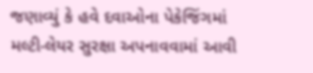જણાવ્યું કે હવે દવાઓના પેકેજિંગમાં મલ્ટી-લેયર સુરક્ષા અપનાવવામાં આવી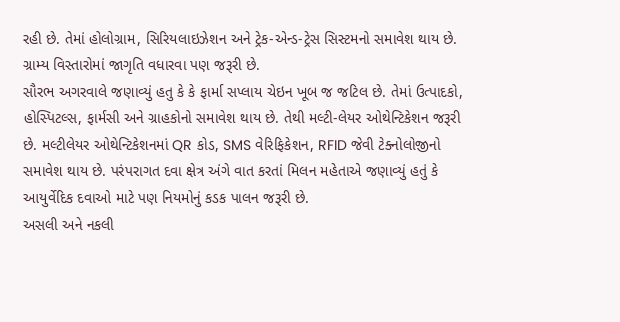રહી છે. તેમાં હોલોગ્રામ, સિરિયલાઇઝેશન અને ટ્રેક-એન્ડ-ટ્રેસ સિસ્ટમનો સમાવેશ થાય છે. ગ્રામ્ય વિસ્તારોમાં જાગૃતિ વધારવા પણ જરૂરી છે.
સૌરભ અગરવાલે જણાવ્યું હતુ કે કે ફાર્મા સપ્લાય ચેઇન ખૂબ જ જટિલ છે. તેમાં ઉત્પાદકો, હોસ્પિટલ્સ, ફાર્મસી અને ગ્રાહકોનો સમાવેશ થાય છે. તેથી મલ્ટી-લેયર ઓથેન્ટિકેશન જરૂરી છે. મલ્ટીલેયર ઓથેન્ટિકેશનમાં QR કોડ, SMS વેરિફિકેશન, RFID જેવી ટેક્નોલોજીનો સમાવેશ થાય છે. પરંપરાગત દવા ક્ષેત્ર અંગે વાત કરતાં મિલન મહેતાએ જણાવ્યું હતું કે આયુર્વેદિક દવાઓ માટે પણ નિયમોનું કડક પાલન જરૂરી છે.
અસલી અને નકલી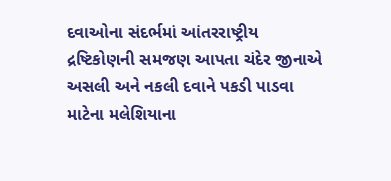દવાઓના સંદર્ભમાં આંતરરાષ્ટ્રીય દ્રષ્ટિકોણની સમજણ આપતા ચંદેર જીનાએ અસલી અને નકલી દવાને પકડી પાડવા માટેના મલેશિયાના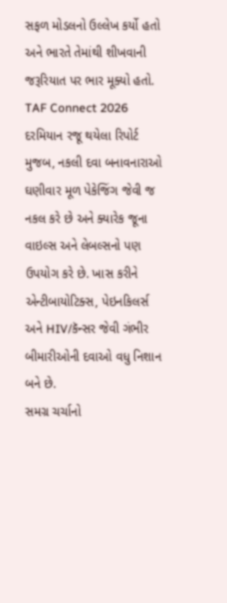સફળ મોડલનો ઉલ્લેખ કર્યો હતો અને ભારતે તેમાંથી શીખવાની જરૂરિયાત પર ભાર મૂક્યો હતો. TAF Connect 2026 દરમિયાન રજૂ થયેલા રિપોર્ટ મુજબ, નકલી દવા બનાવનારાઓ ઘણીવાર મૂળ પેકેજિંગ જેવી જ નકલ કરે છે અને ક્યારેક જૂના વાઇલ્સ અને લેબલ્સનો પણ ઉપયોગ કરે છે. ખાસ કરીને એન્ટીબાયોટિક્સ, પેઇનકિલર્સ અને HIV/કૅન્સર જેવી ગંભીર બીમારીઓની દવાઓ વધુ નિશાન બને છે.
સમગ્ર ચર્ચાનો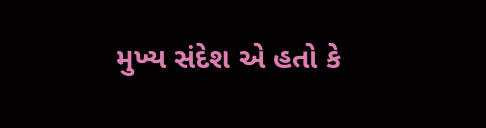મુખ્ય સંદેશ એ હતો કે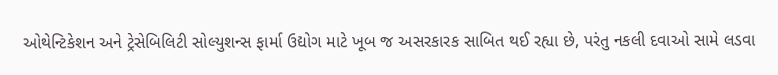ઓથેન્ટિકેશન અને ટ્રેસેબિલિટી સોલ્યુશન્સ ફાર્મા ઉદ્યોગ માટે ખૂબ જ અસરકારક સાબિત થઈ રહ્યા છે, પરંતુ નકલી દવાઓ સામે લડવા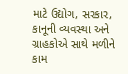માટે ઉદ્યોગ, સરકાર, કાનૂની વ્યવસ્થા અને ગ્રાહકોએ સાથે મળીને કામ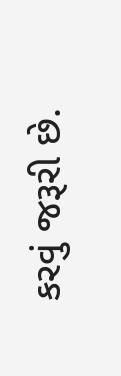કરવું જરૂરી છે.